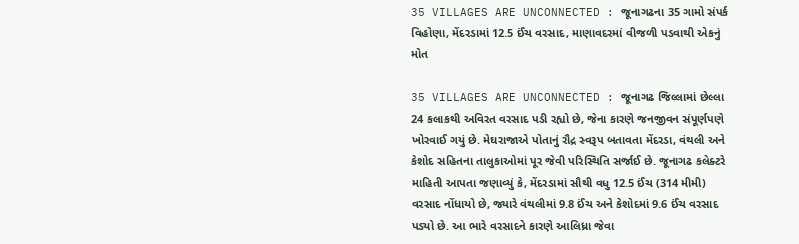35 VILLAGES ARE UNCONNECTED : જૂનાગઢના 35 ગામો સંપર્ક વિહોણા, મેંદરડામાં 12.5 ઈંચ વરસાદ, માણાવદરમાં વીજળી પડવાથી એકનું મોત

35 VILLAGES ARE UNCONNECTED : જૂનાગઢ જિલ્લામાં છેલ્લા 24 કલાકથી અવિરત વરસાદ પડી રહ્યો છે, જેના કારણે જનજીવન સંપૂર્ણપણે ખોરવાઈ ગયું છે. મેઘરાજાએ પોતાનું રૌદ્ર સ્વરૂપ બતાવતા મેંદરડા, વંથલી અને કેશોદ સહિતના તાલુકાઓમાં પૂર જેવી પરિસ્થિતિ સર્જાઈ છે. જૂનાગઢ કલેક્ટરે માહિતી આપતા જણાવ્યું કે, મેંદરડામાં સૌથી વધુ 12.5 ઈંચ (314 મીમી) વરસાદ નોંધાયો છે, જ્યારે વંથલીમાં 9.8 ઈંચ અને કેશોદમાં 9.6 ઈંચ વરસાદ પડ્યો છે. આ ભારે વરસાદને કારણે આલિધ્રા જેવા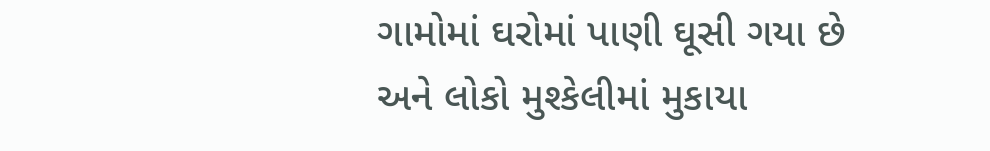ગામોમાં ઘરોમાં પાણી ઘૂસી ગયા છે અને લોકો મુશ્કેલીમાં મુકાયા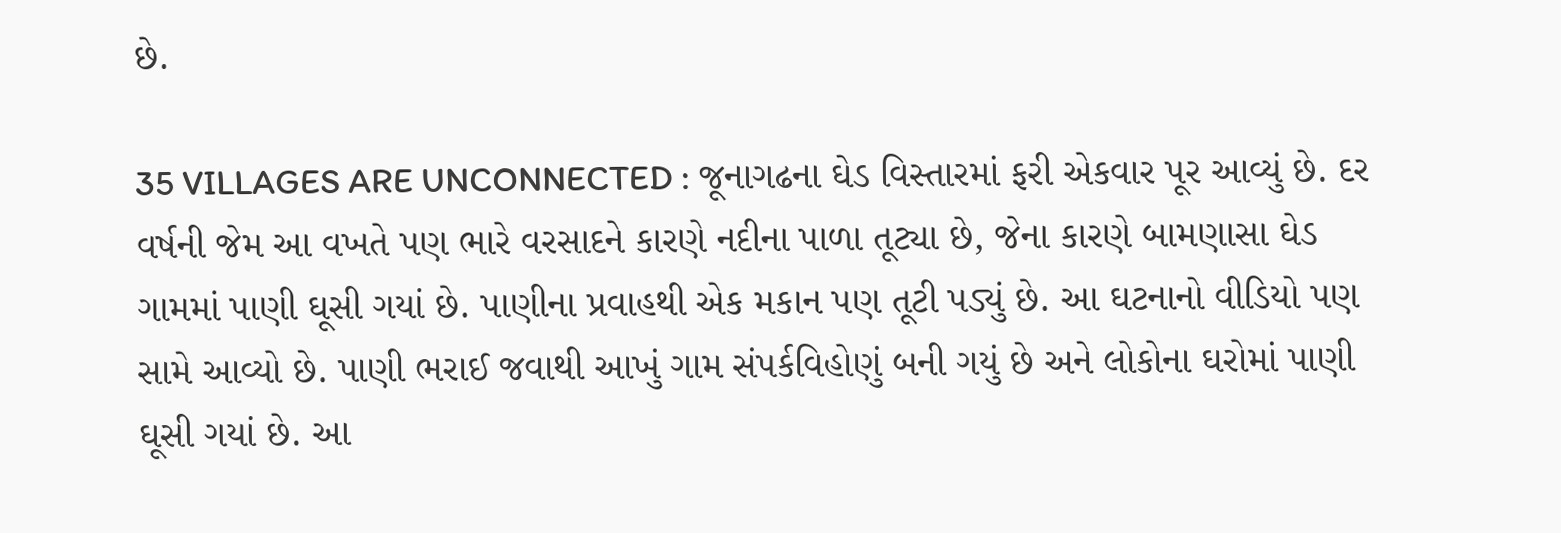છે.

35 VILLAGES ARE UNCONNECTED : જૂનાગઢના ઘેડ વિસ્તારમાં ફરી એકવાર પૂર આવ્યું છે. દર વર્ષની જેમ આ વખતે પણ ભારે વરસાદને કારણે નદીના પાળા તૂટ્યા છે, જેના કારણે બામણાસા ઘેડ ગામમાં પાણી ઘૂસી ગયાં છે. પાણીના પ્રવાહથી એક મકાન પણ તૂટી પડ્યું છે. આ ઘટનાનો વીડિયો પણ સામે આવ્યો છે. પાણી ભરાઈ જવાથી આખું ગામ સંપર્કવિહોણું બની ગયું છે અને લોકોના ઘરોમાં પાણી ઘૂસી ગયાં છે. આ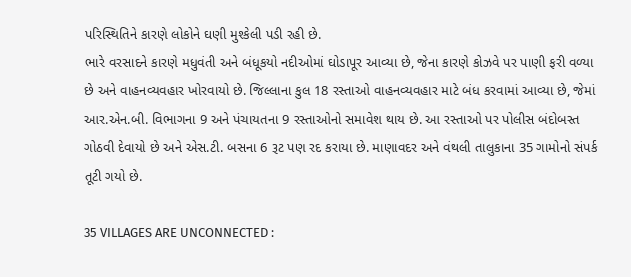પરિસ્થિતિને કારણે લોકોને ઘણી મુશ્કેલી પડી રહી છે.
ભારે વરસાદને કારણે મધુવંતી અને બંધૂકયો નદીઓમાં ઘોડાપૂર આવ્યા છે, જેના કારણે કોઝવે પર પાણી ફરી વળ્યા છે અને વાહનવ્યવહાર ખોરવાયો છે. જિલ્લાના કુલ 18 રસ્તાઓ વાહનવ્યવહાર માટે બંધ કરવામાં આવ્યા છે, જેમાં આર.એન.બી. વિભાગના 9 અને પંચાયતના 9 રસ્તાઓનો સમાવેશ થાય છે. આ રસ્તાઓ પર પોલીસ બંદોબસ્ત ગોઠવી દેવાયો છે અને એસ.ટી. બસના 6 રૂટ પણ રદ કરાયા છે. માણાવદર અને વંથલી તાલુકાના 35 ગામોનો સંપર્ક તૂટી ગયો છે.

35 VILLAGES ARE UNCONNECTED :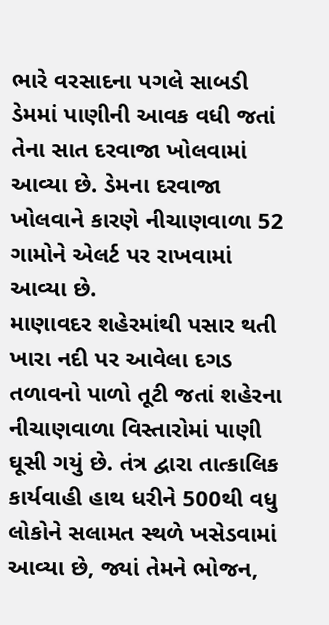ભારે વરસાદના પગલે સાબડી ડેમમાં પાણીની આવક વધી જતાં તેના સાત દરવાજા ખોલવામાં આવ્યા છે. ડેમના દરવાજા ખોલવાને કારણે નીચાણવાળા 52 ગામોને એલર્ટ પર રાખવામાં આવ્યા છે.
માણાવદર શહેરમાંથી પસાર થતી ખારા નદી પર આવેલા દગડ તળાવનો પાળો તૂટી જતાં શહેરના નીચાણવાળા વિસ્તારોમાં પાણી ઘૂસી ગયું છે. તંત્ર દ્વારા તાત્કાલિક કાર્યવાહી હાથ ધરીને 500થી વધુ લોકોને સલામત સ્થળે ખસેડવામાં આવ્યા છે, જ્યાં તેમને ભોજન,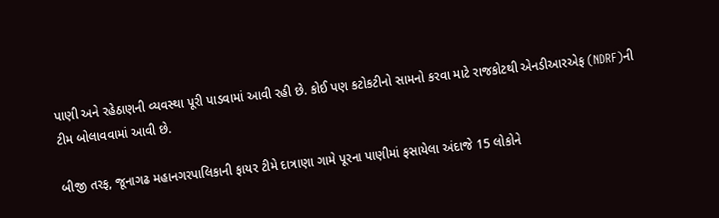પાણી અને રહેઠાણની વ્યવસ્થા પૂરી પાડવામાં આવી રહી છે. કોઈ પણ કટોકટીનો સામનો કરવા માટે રાજકોટથી એનડીઆરએફ (NDRF)ની ટીમ બોલાવવામાં આવી છે.

બીજી તરફ, જૂનાગઢ મહાનગરપાલિકાની ફાયર ટીમે દાત્રાણા ગામે પૂરના પાણીમાં ફસાયેલા અંદાજે 15 લોકોને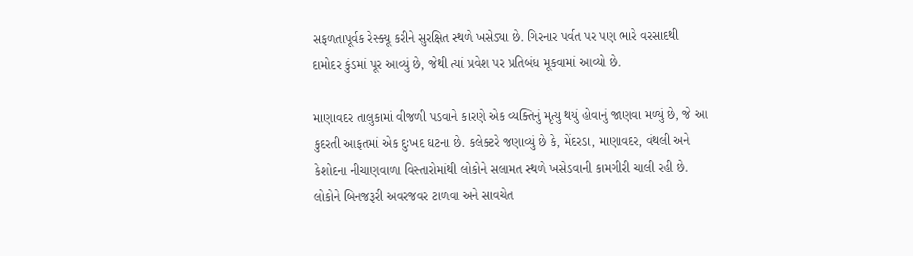સફળતાપૂર્વક રેસ્ક્યૂ કરીને સુરક્ષિત સ્થળે ખસેડ્યા છે. ગિરનાર પર્વત પર પણ ભારે વરસાદથી દામોદર કુંડમાં પૂર આવ્યું છે, જેથી ત્યાં પ્રવેશ પર પ્રતિબંધ મૂકવામાં આવ્યો છે.

માણાવદર તાલુકામાં વીજળી પડવાને કારણે એક વ્યક્તિનું મૃત્યુ થયું હોવાનું જાણવા મળ્યું છે, જે આ કુદરતી આફતમાં એક દુઃખદ ઘટના છે. કલેક્ટરે જણાવ્યું છે કે, મેંદરડા, માણાવદર, વંથલી અને કેશોદના નીચાણવાળા વિસ્તારોમાંથી લોકોને સલામત સ્થળે ખસેડવાની કામગીરી ચાલી રહી છે. લોકોને બિનજરૂરી અવરજવર ટાળવા અને સાવચેત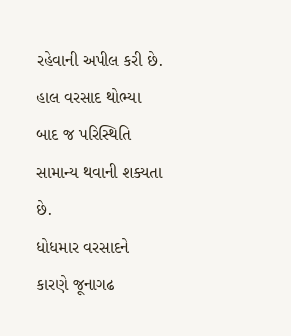રહેવાની અપીલ કરી છે. હાલ વરસાદ થોભ્યા બાદ જ પરિસ્થિતિ સામાન્ય થવાની શક્યતા છે.
ધોધમાર વરસાદને કારણે જૂનાગઢ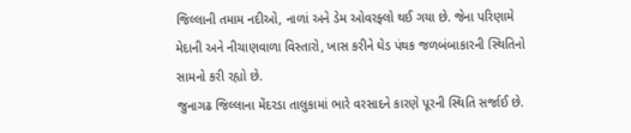જિલ્લાની તમામ નદીઓ, નાળાં અને ડેમ ઓવરફ્લો થઈ ગયા છે. જેના પરિણામે મેદાની અને નીચાણવાળા વિસ્તારો, ખાસ કરીને ઘેડ પંથક જળબંબાકારની સ્થિતિનો સામનો કરી રહ્યો છે.
જુનાગઢ જિલ્લાના મેંદરડા તાલુકામાં ભારે વરસાદને કારણે પૂરની સ્થિતિ સર્જાઈ છે.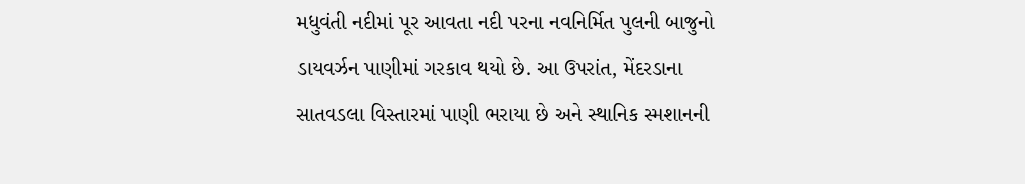મધુવંતી નદીમાં પૂર આવતા નદી પરના નવનિર્મિત પુલની બાજુનો ડાયવર્ઝન પાણીમાં ગરકાવ થયો છે. આ ઉપરાંત, મેંદરડાના સાતવડલા વિસ્તારમાં પાણી ભરાયા છે અને સ્થાનિક સ્મશાનની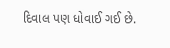દિવાલ પણ ધોવાઈ ગઈ છે.